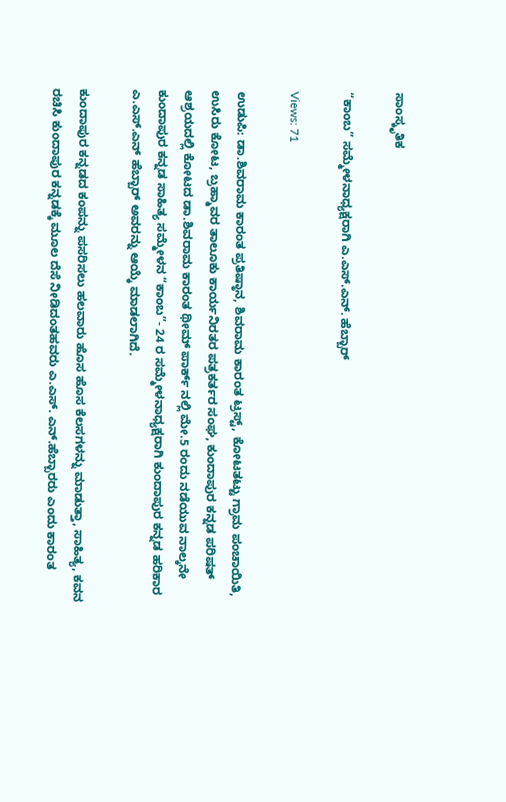ಸಾಂಸ್ಕೃತಿಕ

“ಕಾಂಬ” ಸಮ್ಮೇಳನಾಧ್ಯಕ್ಷರಾಗಿ ಎ.ಎಸ್.ಎನ್. ಹೆಬ್ಬಾರ್

Views: 71

ಉಡುಪಿ: ಡಾ.ಶಿವರಾಮ ಕಾರಂತ ಪ್ರತಿಷ್ಠಾನ, ಶಿವರಾಮ ಕಾರಂತ ಟ್ರಸ್ಟ್, ಕೋಟತಟ್ಟು ಗ್ರಾಮ ಪಂಚಾಯಿತಿ, ಉಸಿರು ಕೋಟ, ಬ್ರಹ್ಮಾವರ ತಾಲೂಕು ಕಾರ್ಯನಿರತರ ಪತ್ರಕರ್ತರ ಸಂಘ, ಕುಂದಾಪುರ ಕನ್ನಡ ಪರಿಷತ್ ಆಶ್ರಯದಲ್ಲಿ ಕೋಟದ ಡಾ.ಶಿವರಾಮ ಕಾರಂತ ಥೀಮ್ ಪಾರ್ಕ್ ನಲ್ಲಿ ಮೇ.5 ರಂದು ನಡೆಯುವ ನಾಲ್ಕನೇ ಕುಂದಾಪುರ ಕನ್ನಡ ಸಾಹಿತ್ಯ ಸಮ್ಮೇಳನ “ಕಾಂಬ”- 24 ರ ಸಮ್ಮೇಳನಾಧ್ಯಕ್ಷರಾಗಿ ಕುಂದಾಪುರ ಕನ್ನಡ ಹರಿಕಾರ ಎ.ಎಸ್.ಎನ್ ಹೆಬ್ಬಾರ್ ಅವರನ್ನು ಆಯ್ಕೆ ಮಾಡಲಾಗಿದೆ.

ಕುಂದಾಪುರ ಕನ್ನಡದ ಕಂಪನ್ನು ಪಸರಿಸಲು ಹಲವಾರು ಹೊಸ ಹೊಸ ಕೆಲಸಗಳನ್ನು ಮಾಡುತ್ತಾ, ಸಾಹಿತ್ಯ, ಕವನ ರಚಿಸಿ ಕುಂದಾಪುರ ಕನ್ನಡಕ್ಕೆ ಮೂಲ ದೆಸೆ ನೀಡಿದಂತಹವರು ಎ.ಎಸ್. ಎನ್.ಹೆಬ್ಬಾರರು ಎಂದು ಕಾರಂತ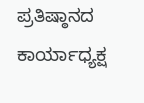ಪ್ರತಿಷ್ಠಾನದ ಕಾರ್ಯಾಧ್ಯಕ್ಷ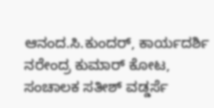ಆನಂದ.ಸಿ.ಕುಂದರ್, ಕಾರ್ಯದರ್ಶಿ ನರೇಂದ್ರ ಕುಮಾರ್ ಕೋಟ, ಸಂಚಾಲಕ ಸತೀಶ್ ವಡ್ಡರ್ಸೆ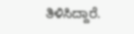ತಿಳಿಸಿದ್ದಾರೆ.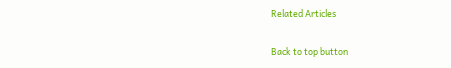Related Articles

Back to top button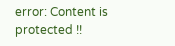error: Content is protected !!